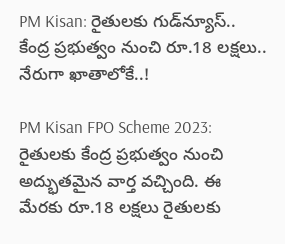PM Kisan: రైతులకు గుడ్‌న్యూస్.. కేంద్ర ప్రభుత్వం నుంచి రూ.18 లక్షలు.. నేరుగా ఖాతాలోకే..!

PM Kisan FPO Scheme 2023: రైతులకు కేంద్ర ప్రభుత్వం నుంచి అద్భుతమైన వార్త వచ్చింది. ఈ మేరకు రూ.18 లక్షలు రైతులకు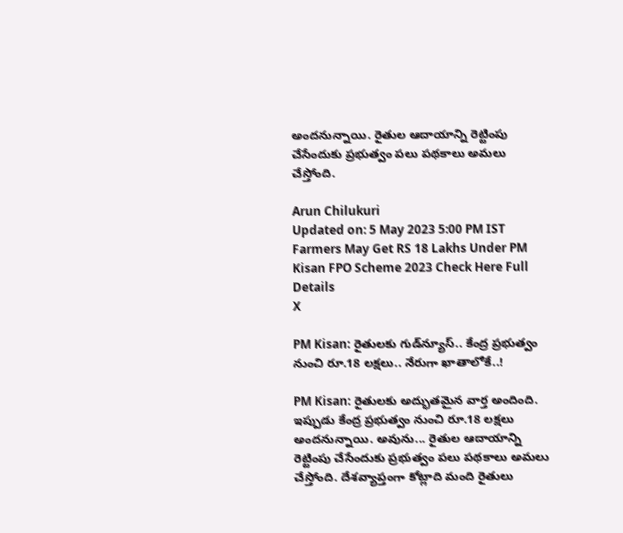అందనున్నాయి. రైతుల ఆదాయాన్ని రెట్టింపు చేసేందుకు ప్రభుత్వం పలు పథకాలు అమలు చేస్తోంది.

Arun Chilukuri
Updated on: 5 May 2023 5:00 PM IST
Farmers May Get RS 18 Lakhs Under PM Kisan FPO Scheme 2023 Check Here Full Details
X

PM Kisan: రైతులకు గుడ్‌న్యూస్.. కేంద్ర ప్రభుత్వం నుంచి రూ.18 లక్షలు.. నేరుగా ఖాతాలోకే..!

PM Kisan: రైతులకు అద్భుతమైన వార్త అందింది. ఇప్పుడు కేంద్ర ప్రభుత్వం నుంచి రూ.18 లక్షలు అందనున్నాయి. అవును... రైతుల ఆదాయాన్ని రెట్టింపు చేసేందుకు ప్రభుత్వం పలు పథకాలు అమలు చేస్తోంది. దేశవ్యాప్తంగా కోట్లాది మంది రైతులు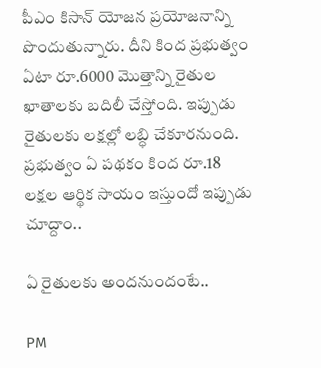పీఎం కిసాన్ యోజన ప్రయోజనాన్ని పొందుతున్నారు. దీని కింద ప్రభుత్వం ఏటా రూ.6000 మొత్తాన్ని రైతుల ఖాతాలకు బదిలీ చేస్తోంది. ఇప్పుడు రైతులకు లక్షల్లో లబ్ధి చేకూరనుంది. ప్రభుత్వం ఏ పథకం కింద రూ.18 లక్షల ఆర్థిక సాయం ఇస్తుందో ఇప్పుడు చూద్దాం..

ఏ రైతులకు అందనుందంటే..

PM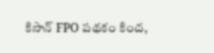కిసాన్ FPO పథకం కింద,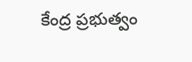కేంద్ర ప్రభుత్వం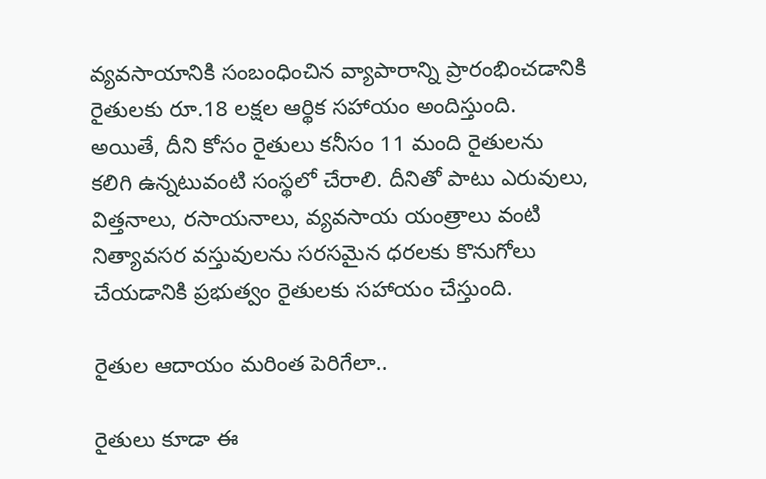వ్యవసాయానికి సంబంధించిన వ్యాపారాన్ని ప్రారంభించడానికి రైతులకు రూ.18 లక్షల ఆర్థిక సహాయం అందిస్తుంది. అయితే, దీని కోసం రైతులు కనీసం 11 మంది రైతులను కలిగి ఉన్నటువంటి సంస్థలో చేరాలి. దీనితో పాటు ఎరువులు, విత్తనాలు, రసాయనాలు, వ్యవసాయ యంత్రాలు వంటి నిత్యావసర వస్తువులను సరసమైన ధరలకు కొనుగోలు చేయడానికి ప్రభుత్వం రైతులకు సహాయం చేస్తుంది.

రైతుల ఆదాయం మరింత పెరిగేలా..

రైతులు కూడా ఈ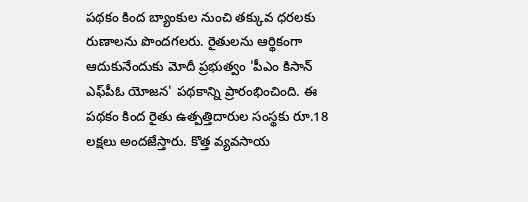పథకం కింద బ్యాంకుల నుంచి తక్కువ ధరలకు రుణాలను పొందగలరు. రైతులను ఆర్థికంగా ఆదుకునేందుకు మోదీ ప్రభుత్వం 'పీఎం కిసాన్‌ ఎఫ్‌పీఓ యోజన' పథకాన్ని ప్రారంభించింది. ఈ పథకం కింద రైతు ఉత్పత్తిదారుల సంస్థకు రూ.18 లక్షలు అందజేస్తారు. కొత్త వ్యవసాయ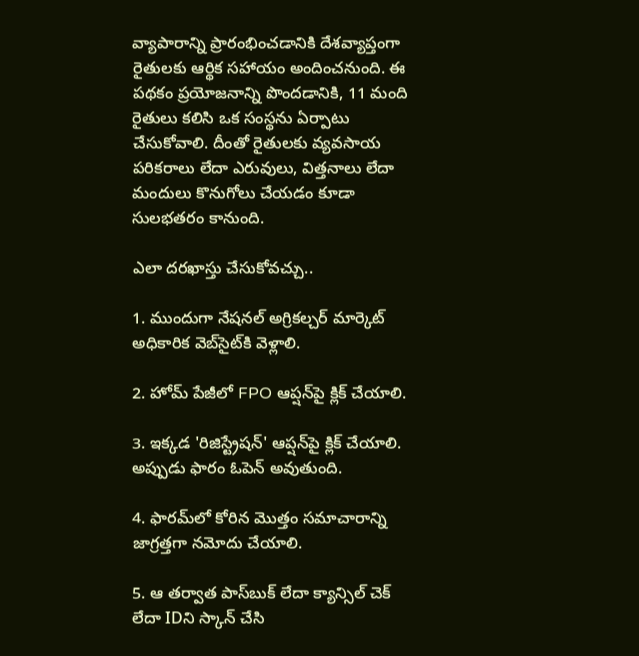వ్యాపారాన్ని ప్రారంభించడానికి దేశవ్యాప్తంగా రైతులకు ఆర్థిక సహాయం అందించనుంది. ఈ పథకం ప్రయోజనాన్ని పొందడానికి, 11 మంది రైతులు కలిసి ఒక సంస్థను ఏర్పాటు చేసుకోవాలి. దీంతో రైతులకు వ్యవసాయ పరికరాలు లేదా ఎరువులు, విత్తనాలు లేదా మందులు కొనుగోలు చేయడం కూడా సులభతరం కానుంది.

ఎలా దరఖాస్తు చేసుకోవచ్చు..

1. ముందుగా నేషనల్ అగ్రికల్చర్ మార్కెట్ అధికారిక వెబ్‌సైట్‌కి వెళ్లాలి.

2. హోమ్ పేజీలో FPO ఆప్షన్‌పై క్లిక్ చేయాలి.

3. ఇక్కడ 'రిజిస్ట్రేషన్' ఆప్షన్‌పై క్లిక్ చేయాలి. అప్పుడు ఫారం ఓపెన్ అవుతుంది.

4. ఫారమ్‌లో కోరిన మొత్తం సమాచారాన్ని జాగ్రత్తగా నమోదు చేయాలి.

5. ఆ తర్వాత పాస్‌బుక్ లేదా క్యాన్సిల్ చెక్ లేదా IDని స్కాన్ చేసి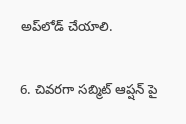అప్‌లోడ్ చేయాలి.

6. చివరగా సబ్మిట్ ఆప్షన్ పై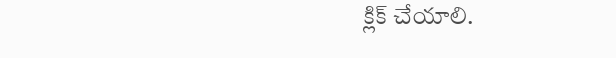క్లిక్ చేయాలి.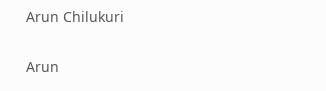Arun Chilukuri

Arun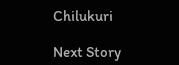Chilukuri

Next Story